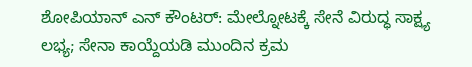ಶೋಪಿಯಾನ್ ಎನ್ ಕೌಂಟರ್: ಮೇಲ್ನೋಟಕ್ಕೆ ಸೇನೆ ವಿರುದ್ಧ ಸಾಕ್ಷ್ಯ ಲಭ್ಯ; ಸೇನಾ ಕಾಯ್ದೆಯಡಿ ಮುಂದಿನ ಕ್ರಮ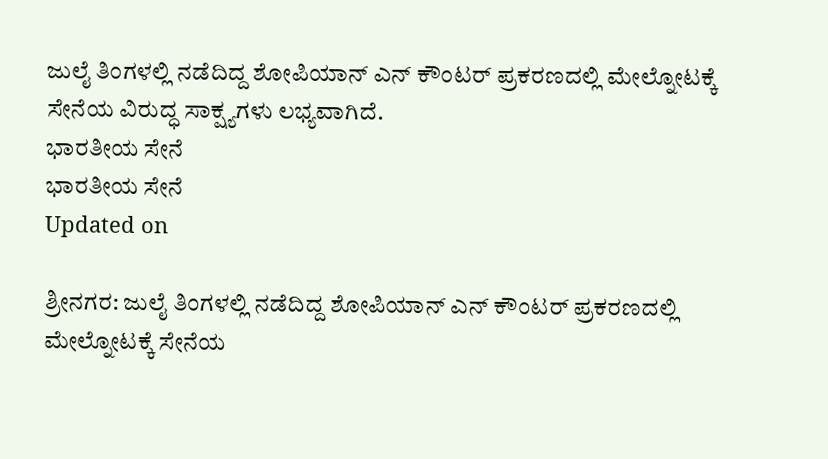ಜುಲೈ ತಿಂಗಳಲ್ಲಿ ನಡೆದಿದ್ದ ಶೋಪಿಯಾನ್ ಎನ್ ಕೌಂಟರ್ ಪ್ರಕರಣದಲ್ಲಿ ಮೇಲ್ನೋಟಕ್ಕೆ ಸೇನೆಯ ವಿರುದ್ಧ ಸಾಕ್ಷ್ಯಗಳು ಲಭ್ಯವಾಗಿದೆ.
ಭಾರತೀಯ ಸೇನೆ
ಭಾರತೀಯ ಸೇನೆ
Updated on

ಶ್ರೀನಗರ: ಜುಲೈ ತಿಂಗಳಲ್ಲಿ ನಡೆದಿದ್ದ ಶೋಪಿಯಾನ್ ಎನ್ ಕೌಂಟರ್ ಪ್ರಕರಣದಲ್ಲಿ ಮೇಲ್ನೋಟಕ್ಕೆ ಸೇನೆಯ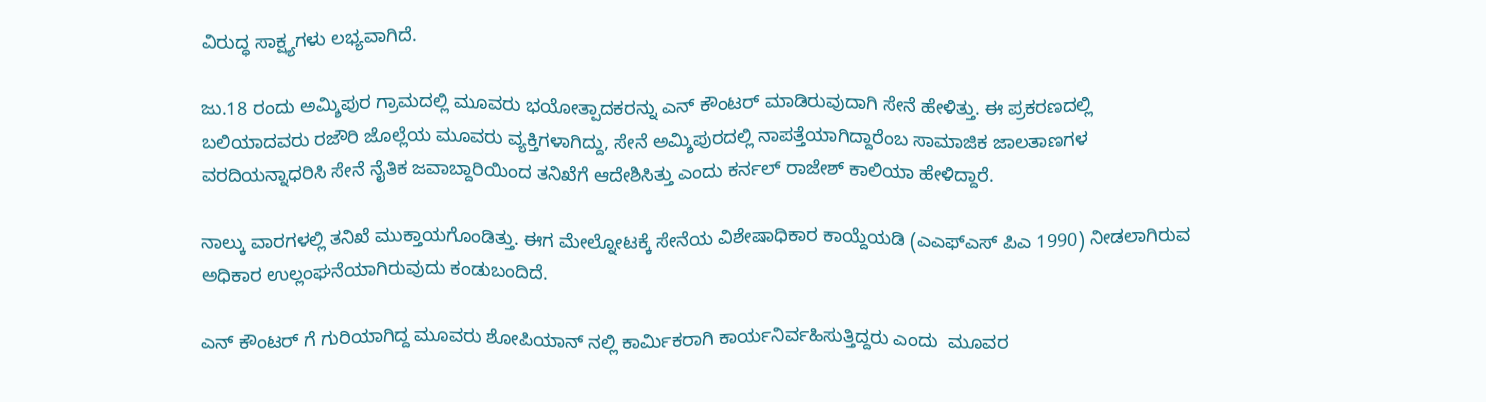ವಿರುದ್ಧ ಸಾಕ್ಷ್ಯಗಳು ಲಭ್ಯವಾಗಿದೆ.

ಜು.18 ರಂದು ಅಮ್ಶಿಪುರ ಗ್ರಾಮದಲ್ಲಿ ಮೂವರು ಭಯೋತ್ಪಾದಕರನ್ನು ಎನ್ ಕೌಂಟರ್ ಮಾಡಿರುವುದಾಗಿ ಸೇನೆ ಹೇಳಿತ್ತು. ಈ ಪ್ರಕರಣದಲ್ಲಿ ಬಲಿಯಾದವರು ರಜೌರಿ ಜೊಲ್ಲೆಯ ಮೂವರು ವ್ಯಕ್ತಿಗಳಾಗಿದ್ದು, ಸೇನೆ ಅಮ್ಶಿಪುರದಲ್ಲಿ ನಾಪತ್ತೆಯಾಗಿದ್ದಾರೆಂಬ ಸಾಮಾಜಿಕ ಜಾಲತಾಣಗಳ ವರದಿಯನ್ನಾಧರಿಸಿ ಸೇನೆ ನೈತಿಕ ಜವಾಬ್ದಾರಿಯಿಂದ ತನಿಖೆಗೆ ಆದೇಶಿಸಿತ್ತು ಎಂದು ಕರ್ನಲ್ ರಾಜೇಶ್ ಕಾಲಿಯಾ ಹೇಳಿದ್ದಾರೆ.

ನಾಲ್ಕು ವಾರಗಳಲ್ಲಿ ತನಿಖೆ ಮುಕ್ತಾಯಗೊಂಡಿತ್ತು. ಈಗ ಮೇಲ್ನೋಟಕ್ಕೆ ಸೇನೆಯ ವಿಶೇಷಾಧಿಕಾರ ಕಾಯ್ದೆಯಡಿ (ಎಎಫ್ಎಸ್ ಪಿಎ 1990) ನೀಡಲಾಗಿರುವ ಅಧಿಕಾರ ಉಲ್ಲಂಘನೆಯಾಗಿರುವುದು ಕಂಡುಬಂದಿದೆ.

ಎನ್ ಕೌಂಟರ್ ಗೆ ಗುರಿಯಾಗಿದ್ದ ಮೂವರು ಶೋಪಿಯಾನ್ ನಲ್ಲಿ ಕಾರ್ಮಿಕರಾಗಿ ಕಾರ್ಯನಿರ್ವಹಿಸುತ್ತಿದ್ದರು ಎಂದು  ಮೂವರ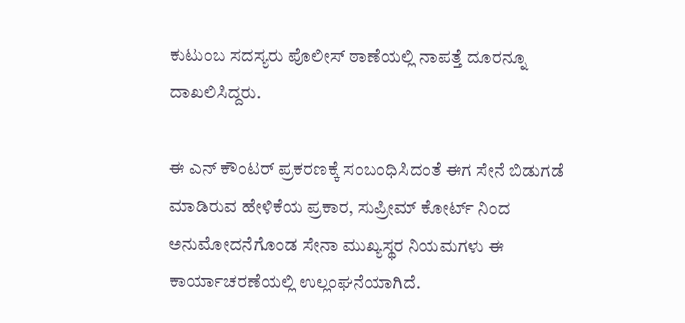ಕುಟುಂಬ ಸದಸ್ಯರು ಪೊಲೀಸ್ ಠಾಣೆಯಲ್ಲಿ ನಾಪತ್ತೆ ದೂರನ್ನೂ ದಾಖಲಿಸಿದ್ದರು.

ಈ ಎನ್ ಕೌಂಟರ್ ಪ್ರಕರಣಕ್ಕೆ ಸಂಬಂಧಿಸಿದಂತೆ ಈಗ ಸೇನೆ ಬಿಡುಗಡೆ ಮಾಡಿರುವ ಹೇಳಿಕೆಯ ಪ್ರಕಾರ, ಸುಪ್ರೀಮ್ ಕೋರ್ಟ್ ನಿಂದ ಅನುಮೋದನೆಗೊಂಡ ಸೇನಾ ಮುಖ್ಯಸ್ಥರ ನಿಯಮಗಳು ಈ ಕಾರ್ಯಾಚರಣೆಯಲ್ಲಿ ಉಲ್ಲಂಘನೆಯಾಗಿದೆ.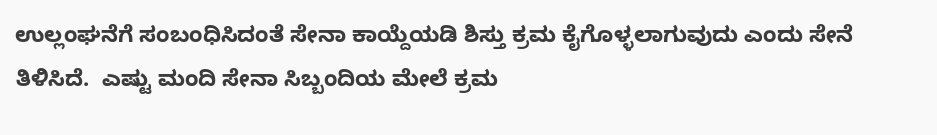ಉಲ್ಲಂಘನೆಗೆ ಸಂಬಂಧಿಸಿದಂತೆ ಸೇನಾ ಕಾಯ್ದೆಯಡಿ ಶಿಸ್ತು ಕ್ರಮ ಕೈಗೊಳ್ಳಲಾಗುವುದು ಎಂದು ಸೇನೆ ತಿಳಿಸಿದೆ.  ಎಷ್ಟು ಮಂದಿ ಸೇನಾ ಸಿಬ್ಬಂದಿಯ ಮೇಲೆ ಕ್ರಮ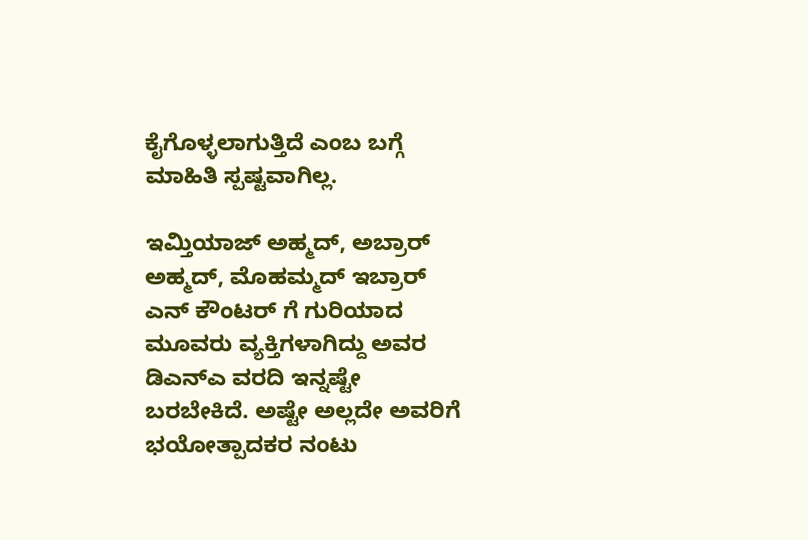ಕೈಗೊಳ್ಳಲಾಗುತ್ತಿದೆ ಎಂಬ ಬಗ್ಗೆ ಮಾಹಿತಿ ಸ್ಪಷ್ಟವಾಗಿಲ್ಲ.

ಇಮ್ತಿಯಾಜ್ ಅಹ್ಮದ್, ಅಬ್ರಾರ್ ಅಹ್ಮದ್, ಮೊಹಮ್ಮದ್ ಇಬ್ರಾರ್ ಎನ್ ಕೌಂಟರ್ ಗೆ ಗುರಿಯಾದ ಮೂವರು ವ್ಯಕ್ತಿಗಳಾಗಿದ್ದು ಅವರ ಡಿಎನ್ಎ ವರದಿ ಇನ್ನಷ್ಟೇ ಬರಬೇಕಿದೆ. ಅಷ್ಟೇ ಅಲ್ಲದೇ ಅವರಿಗೆ ಭಯೋತ್ಪಾದಕರ ನಂಟು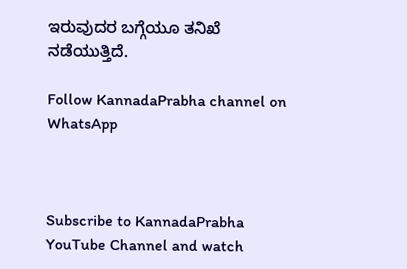ಇರುವುದರ ಬಗ್ಗೆಯೂ ತನಿಖೆ ನಡೆಯುತ್ತಿದೆ.

Follow KannadaPrabha channel on WhatsApp



Subscribe to KannadaPrabha YouTube Channel and watch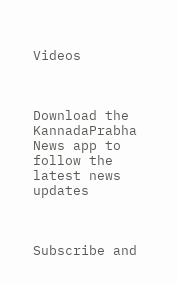Videos



Download the KannadaPrabha News app to follow the latest news updates



Subscribe and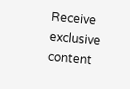Receive exclusive content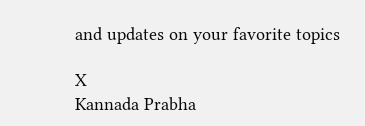and updates on your favorite topics

X
Kannada Prabha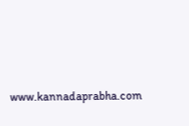www.kannadaprabha.com